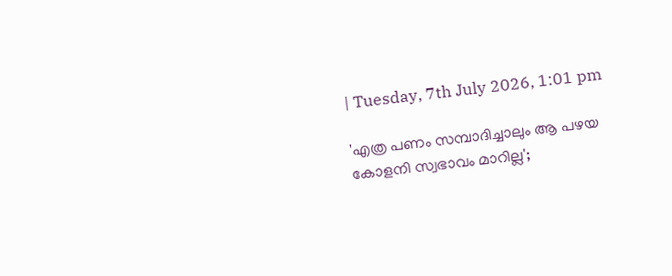| Tuesday, 7th July 2026, 1:01 pm

'എത്ര പണം സമ്പാദിച്ചാലും ആ പഴയ കോളനി സ്വഭാവം മാറില്ല';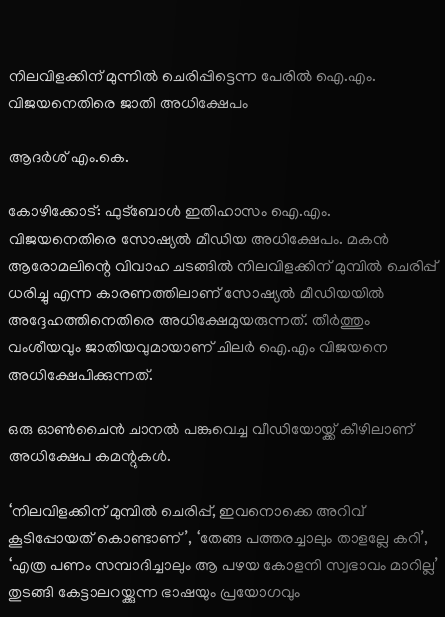നിലവിളക്കിന് മുന്നില്‍ ചെരിപ്പിട്ടെന്ന പേരില്‍ ഐ.എം. വിജയനെതിരെ ജാതി അധിക്ഷേപം

ആദർശ് എം.കെ.

കോഴിക്കോട്: ഫുട്‌ബോള്‍ ഇതിഹാസം ഐ.എം. വിജയനെതിരെ സോഷ്യല്‍ മീഡിയ അധിക്ഷേപം. മകന്‍ ആരോമലിന്റെ വിവാഹ ചടങ്ങില്‍ നിലവിളക്കിന് മുമ്പില്‍ ചെരിപ്പ് ധരിച്ചു എന്ന കാരണത്തിലാണ് സോഷ്യല്‍ മീഡിയയില്‍ അദ്ദേഹത്തിനെതിരെ അധിക്ഷേമുയരുന്നത്. തീര്‍ത്തും വംശീയവും ജാതിയവുമായാണ് ചിലര്‍ ഐ.എം വിജയനെ അധിക്ഷേപിക്കുന്നത്.

ഒരു ഓണ്‍ചൈന്‍ ചാനല്‍ പങ്കുവെച്ച വീഡിയോയ്ക്ക് കീഴിലാണ് അധിക്ഷേപ കമന്റുകള്‍.

‘നിലവിളക്കിന് മുമ്പില്‍ ചെരിപ്പ്, ഇവനൊക്കെ അറിവ് കൂടിപ്പോയത് കൊണ്ടാണ്’, ‘തേങ്ങ പത്തരച്ചാലും താളല്ലേ കറി’, ‘എത്ര പണം സമ്പാദിച്ചാലും ആ പഴയ കോളനി സ്വഭാവം മാറില്ല’ തുടങ്ങി കേട്ടാലറയ്ക്കുന്ന ഭാഷയും പ്രയോഗവും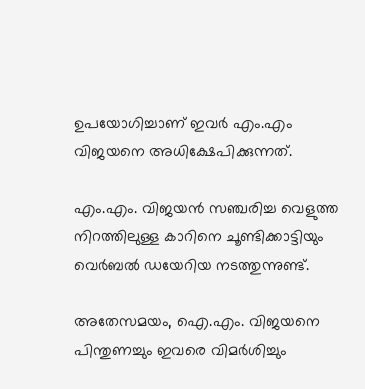ഉപയോഗിച്ചാണ് ഇവര്‍ എം.എം വിജയനെ അധിക്ഷേപിക്കുന്നത്.

എം.എം. വിജയന്‍ സഞ്ചരിച്ച വെളുത്ത നിറത്തിലുള്ള കാറിനെ ചൂണ്ടിക്കാട്ടിയും വെര്‍ബല്‍ ഡയേറിയ നടത്തുന്നുണ്ട്.

അതേസമയം, ഐ.എം. വിജയനെ പിന്തുണച്ചും ഇവരെ വിമര്‍ശിച്ചും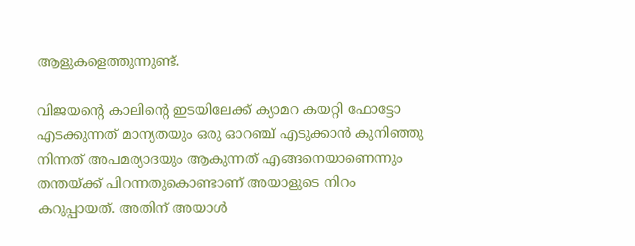ആളുകളെത്തുന്നുണ്ട്.

വിജയന്റെ കാലിന്റെ ഇടയിലേക്ക് ക്യാമറ കയറ്റി ഫോട്ടോ എടക്കുന്നത് മാന്യതയും ഒരു ഓറഞ്ച് എടുക്കാന്‍ കുനിഞ്ഞു നിന്നത് അപമര്യാദയും ആകുന്നത് എങ്ങനെയാണെന്നും തന്തയ്ക്ക് പിറന്നതുകൊണ്ടാണ് അയാളുടെ നിറം കറുപ്പായത്. അതിന് അയാള്‍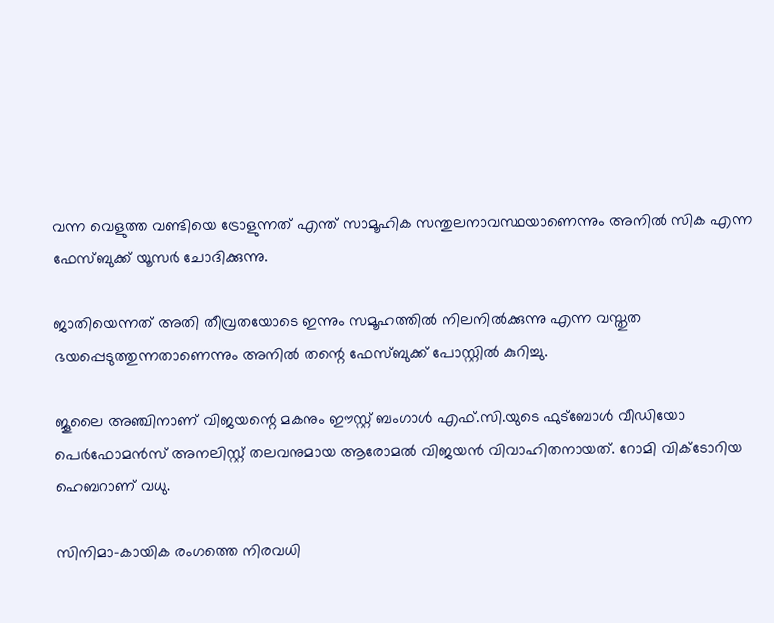വന്ന വെളുത്ത വണ്ടിയെ ട്രോളുന്നത് എന്ത് സാമൂഹിക സന്തുലനാവസ്ഥയാണെന്നും അനില്‍ സിക എന്ന ഫേസ്ബുക്ക് യൂസര്‍ ചോദിക്കുന്നു.

ജാതിയെന്നത് അതി തീവ്രതയോടെ ഇന്നും സമൂഹത്തില്‍ നിലനില്‍ക്കുന്നു എന്ന വസ്തുത ഭയപ്പെടുത്തുന്നതാണെന്നും അനില്‍ തന്റെ ഫേസ്ബുക്ക് പോസ്റ്റില്‍ കുറിച്ചു.

ജൂലൈ അഞ്ചിനാണ് വിജയന്റെ മകനും ഈസ്റ്റ് ബംഗാള്‍ എഫ്.സി.യുടെ ഫുട്‌ബോള്‍ വീഡിയോ പെര്‍ഫോമന്‍സ് അനലിസ്റ്റ് തലവനുമായ ആരോമല്‍ വിജയന്‍ വിവാഹിതനായത്. റോമി വിക്ടോറിയ ഹെബറാണ് വധു.

സിനിമാ-കായിക രംഗത്തെ നിരവധി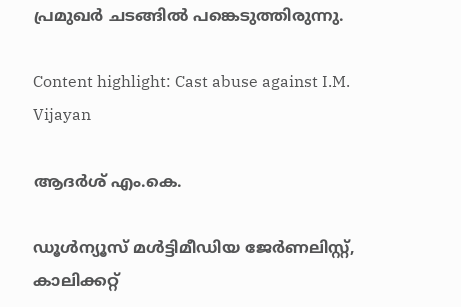പ്രമുഖര്‍ ചടങ്ങില്‍ പങ്കെടുത്തിരുന്നു.

Content highlight: Cast abuse against I.M. Vijayan

ആദർശ് എം.കെ.

ഡൂള്‍ന്യൂസ് മള്‍ട്ടിമീഡിയ ജേര്‍ണലിസ്റ്റ്, കാലിക്കറ്റ്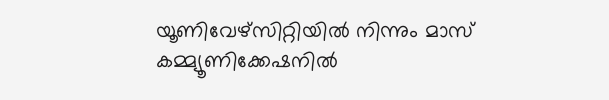യൂണിവേഴ്സിറ്റിയില്‍ നിന്നും മാസ് കമ്മ്യൂണിക്കേഷനില്‍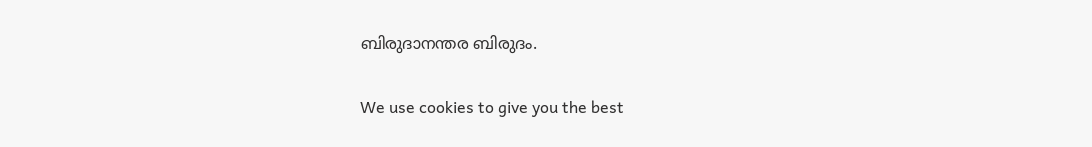ബിരുദാനന്തര ബിരുദം.

We use cookies to give you the best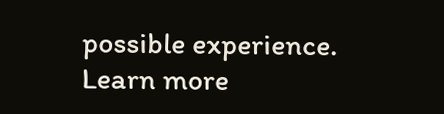possible experience. Learn more